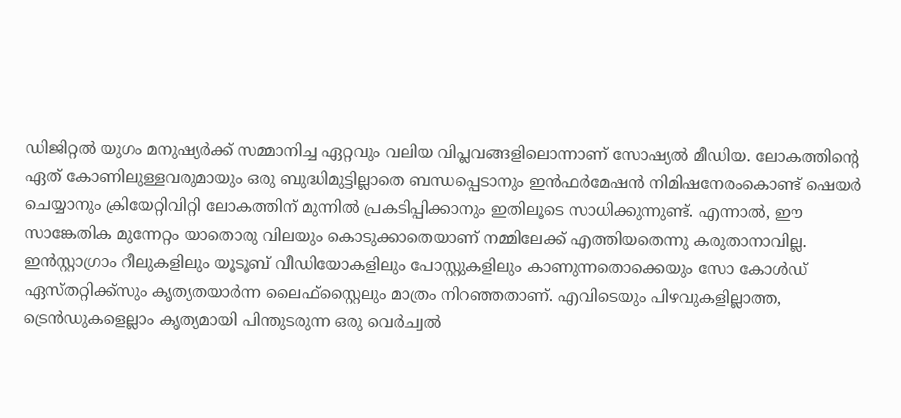ഡിജിറ്റൽ യുഗം മനുഷ്യർക്ക് സമ്മാനിച്ച ഏറ്റവും വലിയ വിപ്ലവങ്ങളിലൊന്നാണ് സോഷ്യൽ മീഡിയ. ലോകത്തിന്റെ ഏത് കോണിലുള്ളവരുമായും ഒരു ബുദ്ധിമുട്ടില്ലാതെ ബന്ധപ്പെടാനും ഇൻഫർമേഷൻ നിമിഷനേരംകൊണ്ട് ഷെയർ ചെയ്യാനും ക്രിയേറ്റിവിറ്റി ലോകത്തിന് മുന്നിൽ പ്രകടിപ്പിക്കാനും ഇതിലൂടെ സാധിക്കുന്നുണ്ട്. എന്നാൽ, ഈ സാങ്കേതിക മുന്നേറ്റം യാതൊരു വിലയും കൊടുക്കാതെയാണ് നമ്മിലേക്ക് എത്തിയതെന്നു കരുതാനാവില്ല. ഇൻസ്റ്റാഗ്രാം റീലുകളിലും യൂടൂബ് വീഡിയോകളിലും പോസ്റ്റുകളിലും കാണുന്നതൊക്കെയും സോ കോൾഡ് ഏസ്തറ്റിക്ക്സും കൃത്യതയാർന്ന ലൈഫ്സ്റ്റൈലും മാത്രം നിറഞ്ഞതാണ്. എവിടെയും പിഴവുകളില്ലാത്ത, ട്രെൻഡുകളെല്ലാം കൃത്യമായി പിന്തുടരുന്ന ഒരു വെർച്വൽ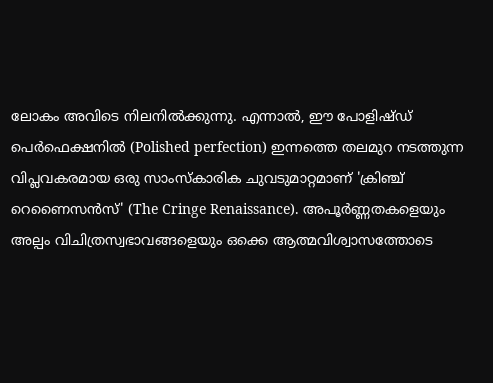ലോകം അവിടെ നിലനിൽക്കുന്നു. എന്നാൽ, ഈ പോളിഷ്ഡ് പെർഫെക്ഷനിൽ (Polished perfection) ഇന്നത്തെ തലമുറ നടത്തുന്ന വിപ്ലവകരമായ ഒരു സാംസ്കാരിക ചുവടുമാറ്റമാണ് 'ക്രിഞ്ച് റെണൈസൻസ്' (The Cringe Renaissance). അപൂർണ്ണതകളെയും അല്പം വിചിത്രസ്വഭാവങ്ങളെയും ഒക്കെ ആത്മവിശ്വാസത്തോടെ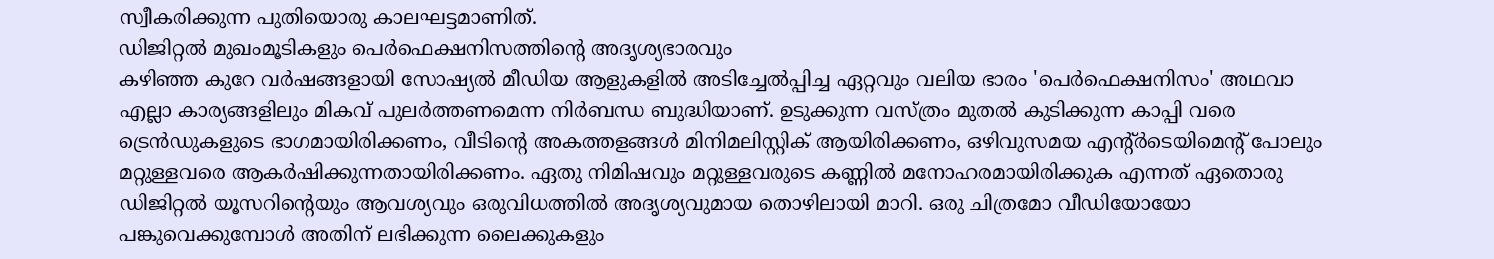സ്വീകരിക്കുന്ന പുതിയൊരു കാലഘട്ടമാണിത്.
ഡിജിറ്റൽ മുഖംമൂടികളും പെർഫെക്ഷനിസത്തിന്റെ അദൃശ്യഭാരവും
കഴിഞ്ഞ കുറേ വർഷങ്ങളായി സോഷ്യൽ മീഡിയ ആളുകളിൽ അടിച്ചേൽപ്പിച്ച ഏറ്റവും വലിയ ഭാരം 'പെർഫെക്ഷനിസം' അഥവാ എല്ലാ കാര്യങ്ങളിലും മികവ് പുലർത്തണമെന്ന നിർബന്ധ ബുദ്ധിയാണ്. ഉടുക്കുന്ന വസ്ത്രം മുതൽ കുടിക്കുന്ന കാപ്പി വരെ ട്രെൻഡുകളുടെ ഭാഗമായിരിക്കണം, വീടിന്റെ അകത്തളങ്ങൾ മിനിമലിസ്റ്റിക് ആയിരിക്കണം, ഒഴിവുസമയ എന്റ്ർടെയിമെന്റ് പോലും മറ്റുള്ളവരെ ആകർഷിക്കുന്നതായിരിക്കണം. ഏതു നിമിഷവും മറ്റുള്ളവരുടെ കണ്ണിൽ മനോഹരമായിരിക്കുക എന്നത് ഏതൊരു ഡിജിറ്റൽ യൂസറിന്റെയും ആവശ്യവും ഒരുവിധത്തിൽ അദൃശ്യവുമായ തൊഴിലായി മാറി. ഒരു ചിത്രമോ വീഡിയോയോ പങ്കുവെക്കുമ്പോൾ അതിന് ലഭിക്കുന്ന ലൈക്കുകളും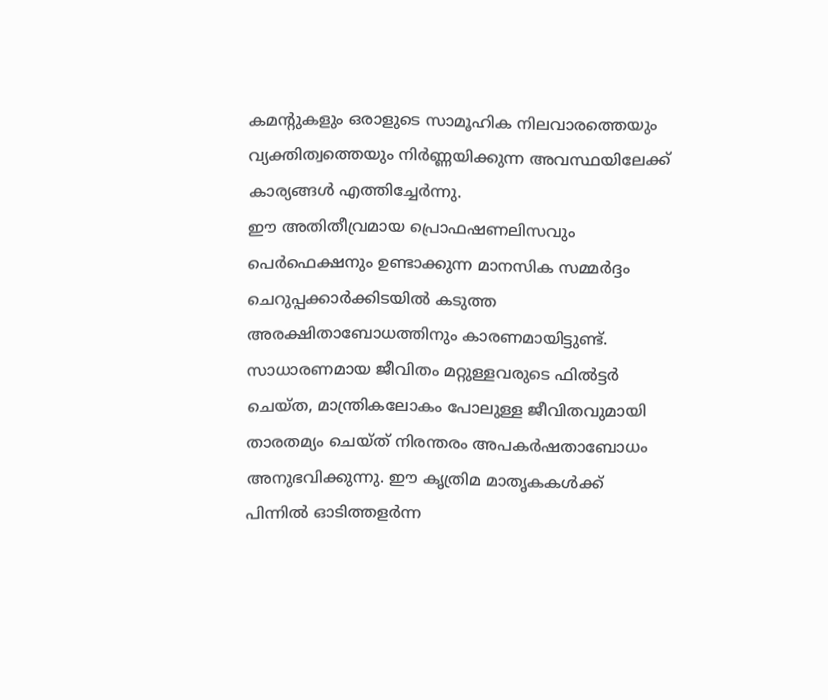കമന്റുകളും ഒരാളുടെ സാമൂഹിക നിലവാരത്തെയും വ്യക്തിത്വത്തെയും നിർണ്ണയിക്കുന്ന അവസ്ഥയിലേക്ക് കാര്യങ്ങൾ എത്തിച്ചേർന്നു.
ഈ അതിതീവ്രമായ പ്രൊഫഷണലിസവും പെർഫെക്ഷനും ഉണ്ടാക്കുന്ന മാനസിക സമ്മർദ്ദം ചെറുപ്പക്കാർക്കിടയിൽ കടുത്ത അരക്ഷിതാബോധത്തിനും കാരണമായിട്ടുണ്ട്. സാധാരണമായ ജീവിതം മറ്റുള്ളവരുടെ ഫിൽട്ടർ ചെയ്ത, മാന്ത്രികലോകം പോലുള്ള ജീവിതവുമായി താരതമ്യം ചെയ്ത് നിരന്തരം അപകർഷതാബോധം അനുഭവിക്കുന്നു. ഈ കൃത്രിമ മാതൃകകൾക്ക് പിന്നിൽ ഓടിത്തളർന്ന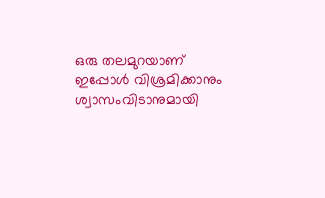ഒരു തലമുറയാണ് ഇപ്പോൾ വിശ്രമിക്കാനും ശ്വാസംവിടാനുമായി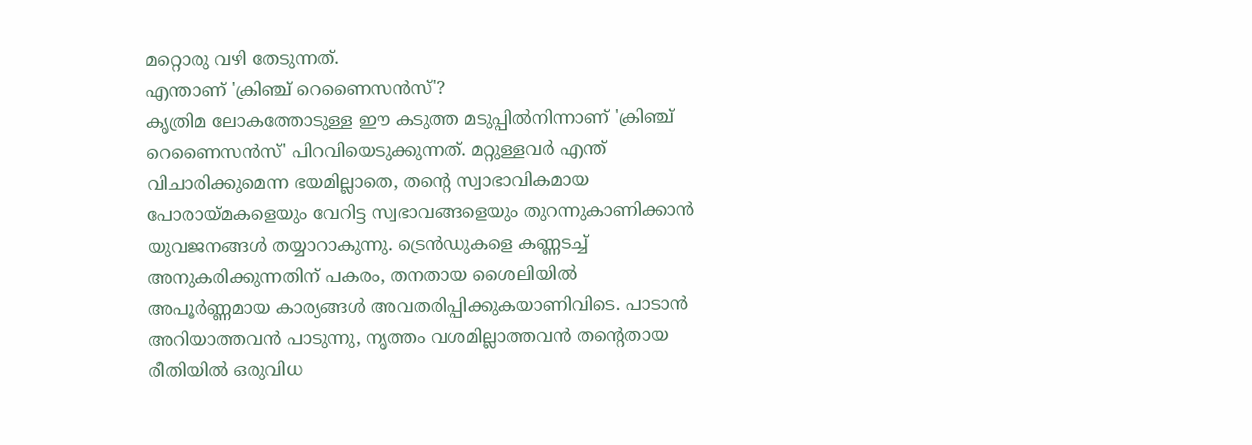മറ്റൊരു വഴി തേടുന്നത്.
എന്താണ് 'ക്രിഞ്ച് റെണൈസൻസ്'?
കൃത്രിമ ലോകത്തോടുള്ള ഈ കടുത്ത മടുപ്പിൽനിന്നാണ് 'ക്രിഞ്ച് റെണൈസൻസ്' പിറവിയെടുക്കുന്നത്. മറ്റുള്ളവർ എന്ത് വിചാരിക്കുമെന്ന ഭയമില്ലാതെ, തന്റെ സ്വാഭാവികമായ പോരായ്മകളെയും വേറിട്ട സ്വഭാവങ്ങളെയും തുറന്നുകാണിക്കാൻ യുവജനങ്ങൾ തയ്യാറാകുന്നു. ട്രെൻഡുകളെ കണ്ണടച്ച് അനുകരിക്കുന്നതിന് പകരം, തനതായ ശൈലിയിൽ അപൂർണ്ണമായ കാര്യങ്ങൾ അവതരിപ്പിക്കുകയാണിവിടെ. പാടാൻ അറിയാത്തവൻ പാടുന്നു, നൃത്തം വശമില്ലാത്തവൻ തന്റെതായ രീതിയിൽ ഒരുവിധ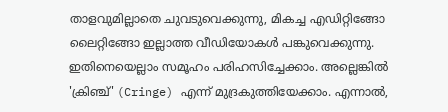താളവുമില്ലാതെ ചുവടുവെക്കുന്നു, മികച്ച എഡിറ്റിങ്ങോ ലൈറ്റിങ്ങോ ഇല്ലാത്ത വീഡിയോകൾ പങ്കുവെക്കുന്നു.
ഇതിനെയെല്ലാം സമൂഹം പരിഹസിച്ചേക്കാം. അല്ലെങ്കിൽ 'ക്രിഞ്ച്' (Cringe) എന്ന് മുദ്രകുത്തിയേക്കാം. എന്നാൽ,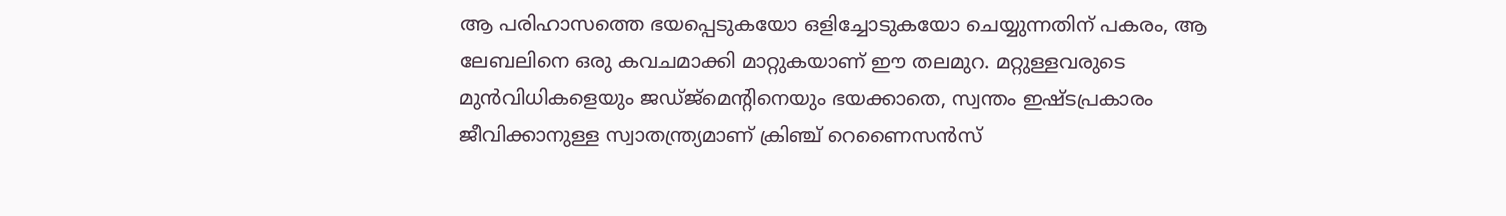ആ പരിഹാസത്തെ ഭയപ്പെടുകയോ ഒളിച്ചോടുകയോ ചെയ്യുന്നതിന് പകരം, ആ ലേബലിനെ ഒരു കവചമാക്കി മാറ്റുകയാണ് ഈ തലമുറ. മറ്റുള്ളവരുടെ മുൻവിധികളെയും ജഡ്ജ്മെന്റിനെയും ഭയക്കാതെ, സ്വന്തം ഇഷ്ടപ്രകാരം ജീവിക്കാനുള്ള സ്വാതന്ത്ര്യമാണ് ക്രിഞ്ച് റെണൈസൻസ്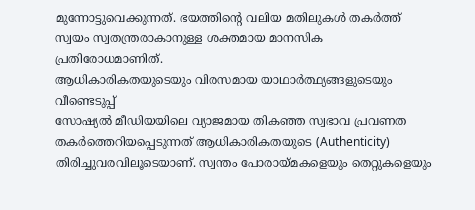മുന്നോട്ടുവെക്കുന്നത്. ഭയത്തിന്റെ വലിയ മതിലുകൾ തകർത്ത് സ്വയം സ്വതന്ത്രരാകാനുള്ള ശക്തമായ മാനസിക പ്രതിരോധമാണിത്.
ആധികാരികതയുടെയും വിരസമായ യാഥാർത്ഥ്യങ്ങളുടെയും വീണ്ടെടുപ്പ്
സോഷ്യൽ മീഡിയയിലെ വ്യാജമായ തികഞ്ഞ സ്വഭാവ പ്രവണത തകർത്തെറിയപ്പെടുന്നത് ആധികാരികതയുടെ (Authenticity) തിരിച്ചുവരവിലൂടെയാണ്. സ്വന്തം പോരായ്മകളെയും തെറ്റുകളെയും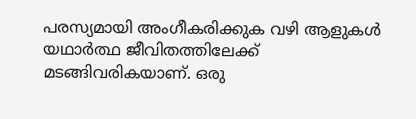പരസ്യമായി അംഗീകരിക്കുക വഴി ആളുകൾ യഥാർത്ഥ ജീവിതത്തിലേക്ക് മടങ്ങിവരികയാണ്. ഒരു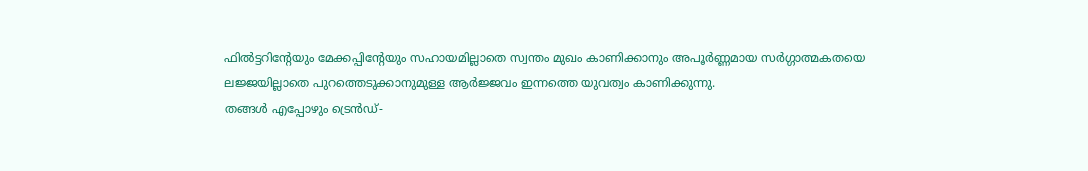ഫിൽട്ടറിന്റേയും മേക്കപ്പിന്റേയും സഹായമില്ലാതെ സ്വന്തം മുഖം കാണിക്കാനും അപൂർണ്ണമായ സർഗ്ഗാത്മകതയെ ലജ്ജയില്ലാതെ പുറത്തെടുക്കാനുമുള്ള ആർജ്ജവം ഇന്നത്തെ യുവത്വം കാണിക്കുന്നു.
തങ്ങൾ എപ്പോഴും ട്രെൻഡ്-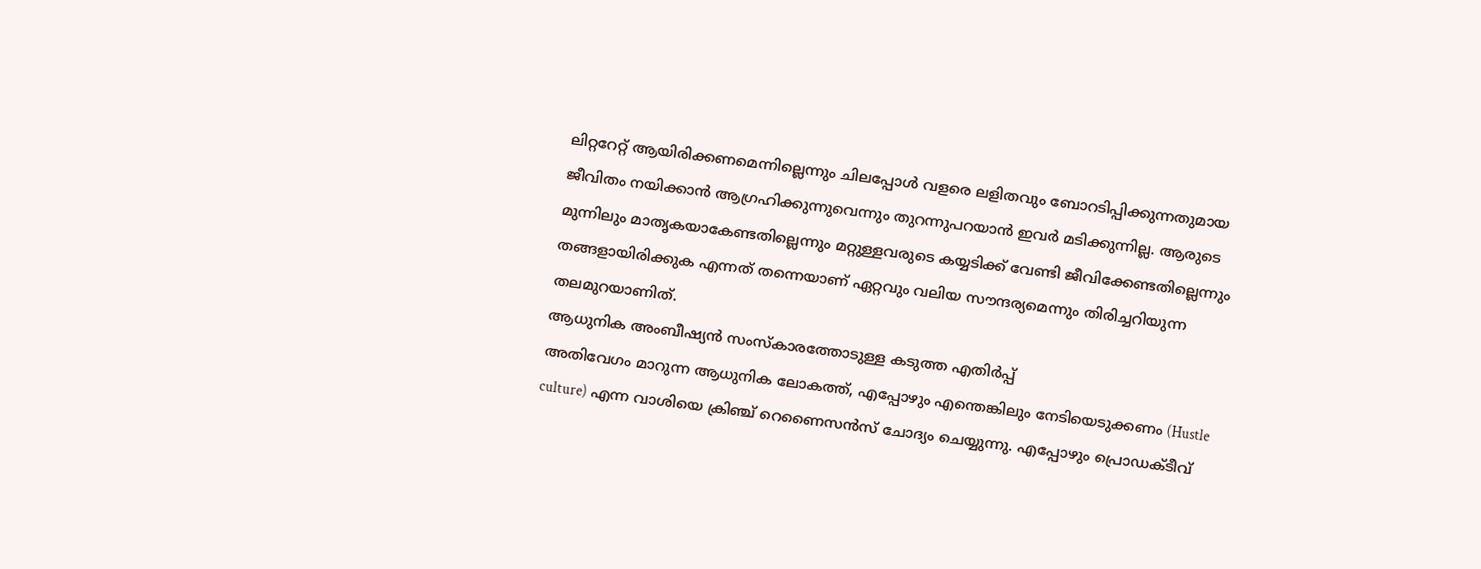ലിറ്ററേറ്റ് ആയിരിക്കണമെന്നില്ലെന്നും ചിലപ്പോൾ വളരെ ലളിതവും ബോറടിപ്പിക്കുന്നതുമായ ജീവിതം നയിക്കാൻ ആഗ്രഹിക്കുന്നുവെന്നും തുറന്നുപറയാൻ ഇവർ മടിക്കുന്നില്ല. ആരുടെ മുന്നിലും മാതൃകയാകേണ്ടതില്ലെന്നും മറ്റുള്ളവരുടെ കയ്യടിക്ക് വേണ്ടി ജീവിക്കേണ്ടതില്ലെന്നും തങ്ങളായിരിക്കുക എന്നത് തന്നെയാണ് ഏറ്റവും വലിയ സൗന്ദര്യമെന്നും തിരിച്ചറിയുന്ന തലമുറയാണിത്.
ആധുനിക അംബീഷ്യൻ സംസ്കാരത്തോടുള്ള കടുത്ത എതിർപ്പ്
അതിവേഗം മാറുന്ന ആധുനിക ലോകത്ത്, എപ്പോഴും എന്തെങ്കിലും നേടിയെടുക്കണം (Hustle culture) എന്ന വാശിയെ ക്രിഞ്ച് റെണൈസൻസ് ചോദ്യം ചെയ്യുന്നു. എപ്പോഴും പ്രൊഡക്ടീവ്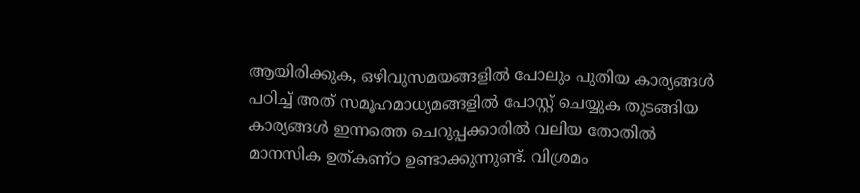ആയിരിക്കുക, ഒഴിവുസമയങ്ങളിൽ പോലും പുതിയ കാര്യങ്ങൾ പഠിച്ച് അത് സമൂഹമാധ്യമങ്ങളിൽ പോസ്റ്റ് ചെയ്യുക തുടങ്ങിയ കാര്യങ്ങൾ ഇന്നത്തെ ചെറുപ്പക്കാരിൽ വലിയ തോതിൽ മാനസിക ഉത്കണ്ഠ ഉണ്ടാക്കുന്നുണ്ട്. വിശ്രമം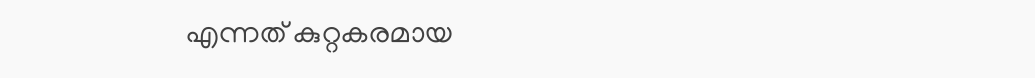എന്നത് കുറ്റകരമായ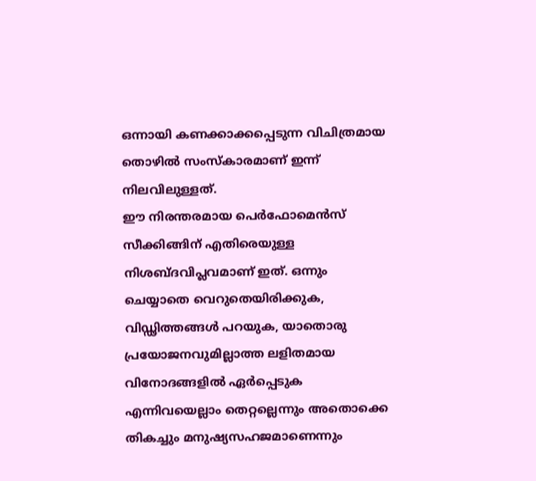ഒന്നായി കണക്കാക്കപ്പെടുന്ന വിചിത്രമായ തൊഴിൽ സംസ്കാരമാണ് ഇന്ന് നിലവിലുള്ളത്.
ഈ നിരന്തരമായ പെർഫോമെൻസ് സീക്കിങ്ങിന് എതിരെയുള്ള നിശബ്ദവിപ്ലവമാണ് ഇത്. ഒന്നും ചെയ്യാതെ വെറുതെയിരിക്കുക, വിഡ്ഢിത്തങ്ങൾ പറയുക, യാതൊരു പ്രയോജനവുമില്ലാത്ത ലളിതമായ വിനോദങ്ങളിൽ ഏർപ്പെടുക എന്നിവയെല്ലാം തെറ്റല്ലെന്നും അതൊക്കെ തികച്ചും മനുഷ്യസഹജമാണെന്നും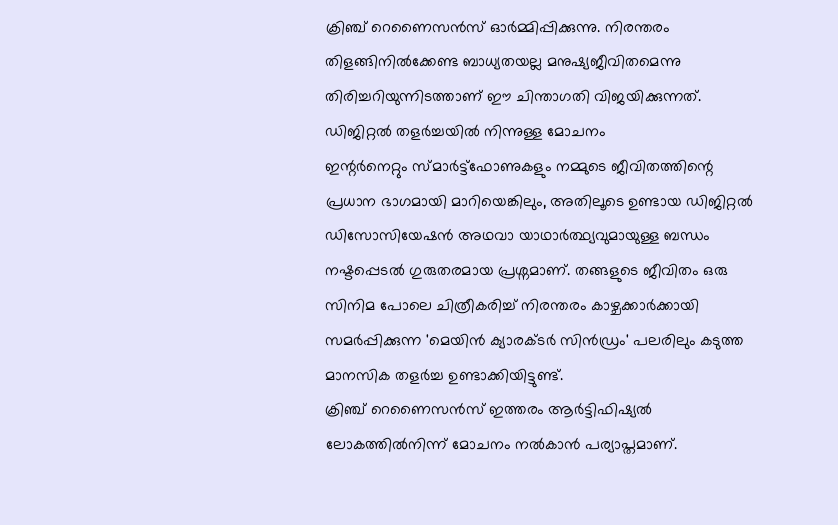ക്രിഞ്ച് റെണൈസൻസ് ഓർമ്മിപ്പിക്കുന്നു. നിരന്തരം തിളങ്ങിനിൽക്കേണ്ട ബാധ്യതയല്ല മനുഷ്യജീവിതമെന്നു തിരിച്ചറിയുന്നിടത്താണ് ഈ ചിന്താഗതി വിജയിക്കുന്നത്.
ഡിജിറ്റൽ തളർച്ചയിൽ നിന്നുള്ള മോചനം
ഇന്റർനെറ്റും സ്മാർട്ട്ഫോണുകളും നമ്മുടെ ജീവിതത്തിന്റെ പ്രധാന ഭാഗമായി മാറിയെങ്കിലും, അതിലൂടെ ഉണ്ടായ ഡിജിറ്റൽ ഡിസോസിയേഷൻ അഥവാ യാഥാർത്ഥ്യവുമായുള്ള ബന്ധം നഷ്ടപ്പെടൽ ഗുരുതരമായ പ്രശ്നമാണ്. തങ്ങളുടെ ജീവിതം ഒരു സിനിമ പോലെ ചിത്രീകരിച്ച് നിരന്തരം കാഴ്ചക്കാർക്കായി സമർപ്പിക്കുന്ന 'മെയിൻ ക്യാരക്ടർ സിൻഡ്രം' പലരിലും കടുത്ത മാനസിക തളർച്ച ഉണ്ടാക്കിയിട്ടുണ്ട്.
ക്രിഞ്ച് റെണൈസൻസ് ഇത്തരം ആർട്ടിഫിഷ്യൽ ലോകത്തിൽനിന്ന് മോചനം നൽകാൻ പര്യാപ്തമാണ്.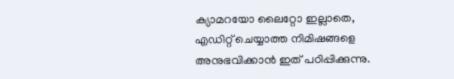ക്യാമറയോ ലൈറ്റോ ഇല്ലാതെ, എഡിറ്റ് ചെയ്യാത്ത നിമിഷങ്ങളെ അനുഭവിക്കാൻ ഇത് പഠിപ്പിക്കുന്നു.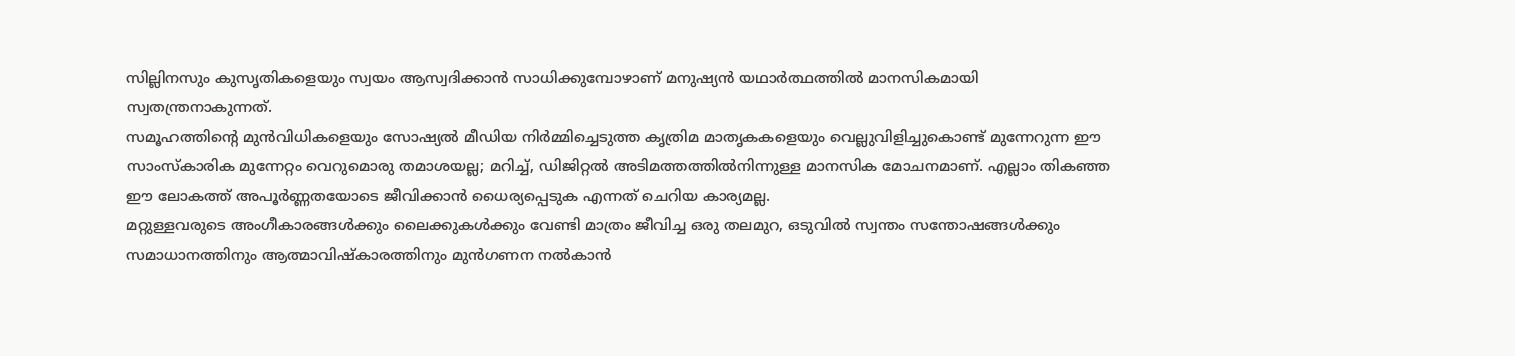സില്ലിനസും കുസൃതികളെയും സ്വയം ആസ്വദിക്കാൻ സാധിക്കുമ്പോഴാണ് മനുഷ്യൻ യഥാർത്ഥത്തിൽ മാനസികമായി സ്വതന്ത്രനാകുന്നത്.
സമൂഹത്തിന്റെ മുൻവിധികളെയും സോഷ്യൽ മീഡിയ നിർമ്മിച്ചെടുത്ത കൃത്രിമ മാതൃകകളെയും വെല്ലുവിളിച്ചുകൊണ്ട് മുന്നേറുന്ന ഈ സാംസ്കാരിക മുന്നേറ്റം വെറുമൊരു തമാശയല്ല; മറിച്ച്, ഡിജിറ്റൽ അടിമത്തത്തിൽനിന്നുള്ള മാനസിക മോചനമാണ്. എല്ലാം തികഞ്ഞ ഈ ലോകത്ത് അപൂർണ്ണതയോടെ ജീവിക്കാൻ ധൈര്യപ്പെടുക എന്നത് ചെറിയ കാര്യമല്ല.
മറ്റുള്ളവരുടെ അംഗീകാരങ്ങൾക്കും ലൈക്കുകൾക്കും വേണ്ടി മാത്രം ജീവിച്ച ഒരു തലമുറ, ഒടുവിൽ സ്വന്തം സന്തോഷങ്ങൾക്കും സമാധാനത്തിനും ആത്മാവിഷ്കാരത്തിനും മുൻഗണന നൽകാൻ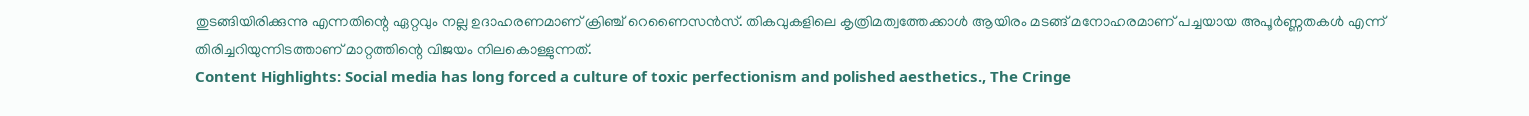തുടങ്ങിയിരിക്കുന്നു എന്നതിന്റെ ഏറ്റവും നല്ല ഉദാഹരണമാണ് ക്രിഞ്ച് റെണൈസൻസ്. തികവുകളിലെ കൃത്രിമത്വത്തേക്കാൾ ആയിരം മടങ്ങ് മനോഹരമാണ് പച്ചയായ അപൂർണ്ണതകൾ എന്ന് തിരിച്ചറിയുന്നിടത്താണ് മാറ്റത്തിന്റെ വിജയം നിലകൊള്ളുന്നത്.
Content Highlights: Social media has long forced a culture of toxic perfectionism and polished aesthetics., The Cringe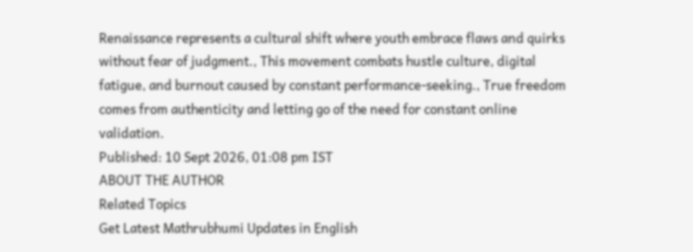Renaissance represents a cultural shift where youth embrace flaws and quirks without fear of judgment., This movement combats hustle culture, digital fatigue, and burnout caused by constant performance-seeking., True freedom comes from authenticity and letting go of the need for constant online validation.
Published: 10 Sept 2026, 01:08 pm IST
ABOUT THE AUTHOR
Related Topics
Get Latest Mathrubhumi Updates in English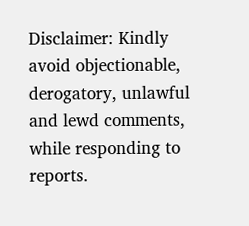Disclaimer: Kindly avoid objectionable, derogatory, unlawful and lewd comments, while responding to reports.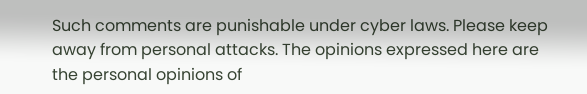Such comments are punishable under cyber laws. Please keep away from personal attacks. The opinions expressed here are the personal opinions of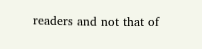readers and not that of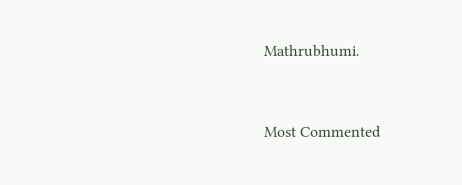Mathrubhumi.


Most Commented